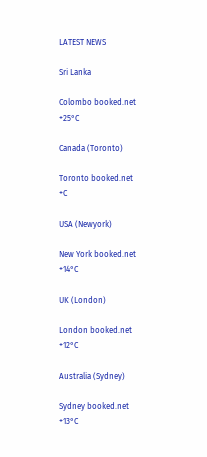LATEST NEWS

Sri Lanka

Colombo booked.net
+25°C

Canada (Toronto)

Toronto booked.net
+C

USA (Newyork)

New York booked.net
+14°C

UK (London)

London booked.net
+12°C

Australia (Sydney)

Sydney booked.net
+13°C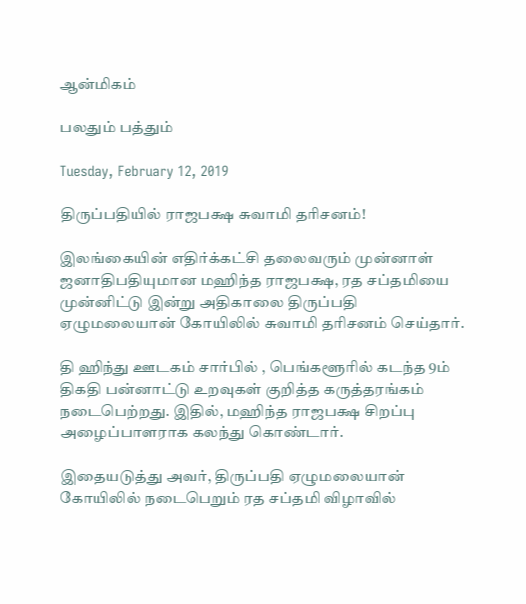ஆன்மிகம்

பலதும் பத்தும்

Tuesday, February 12, 2019

திருப்பதியில் ராஜபக்ஷ சுவாமி தரிசனம்!

இலங்கையின் எதிர்க்கட்சி தலைவரும் முன்னாள் ஜனாதிபதியுமான மஹிந்த ராஜபக்ஷ, ரத சப்தமியை முன்னிட்டு இன்று அதிகாலை திருப்பதி ஏழுமலையான் கோயிலில் சுவாமி தரிசனம் செய்தார்.

தி ஹிந்து ஊடகம் சார்பில் , பெங்களூரில் கடந்த 9ம் திகதி பன்னாட்டு உறவுகள் குறித்த கருத்தரங்கம் நடைபெற்றது. இதில், மஹிந்த ராஜபக்ஷ சிறப்பு அழைப்பாளராக கலந்து கொண்டார்.

இதையடுத்து அவர், திருப்பதி ஏழுமலையான் கோயிலில் நடைபெறும் ரத சப்தமி விழாவில்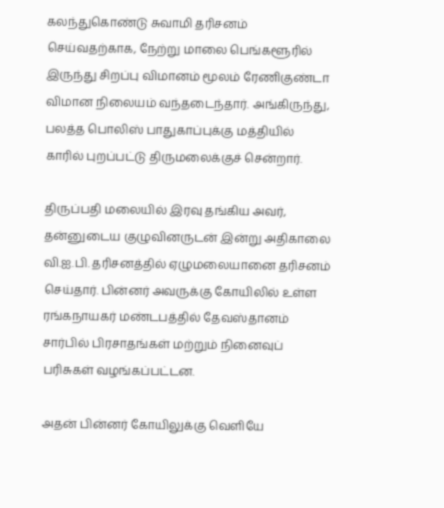கலந்துகொண்டு சுவாமி தரிசனம் செய்வதற்காக, நேற்று மாலை பெங்களூரில் இருந்து சிறப்பு விமானம் மூலம் ரேணிகுண்டா விமான நிலையம் வந்தடைந்தார். அங்கிருந்து, பலத்த பொலிஸ் பாதுகாப்புக்கு மத்தியில் காரில் புறப்பட்டு திருமலைக்குச் சென்றார்.

திருப்பதி மலையில் இரவு தங்கிய அவர், தன்னுடைய குழுவினருடன் இன்று அதிகாலை வி.ஐ.பி. தரிசனத்தில் ஏழுமலையானை தரிசனம் செய்தார். பின்னர் அவருக்கு கோயிலில் உள்ள ரங்கநாயகர் மண்டபத்தில் தேவஸ்தானம் சார்பில் பிரசாதங்கள் மற்றும் நினைவுப் பரிசுகள் வழங்கப்பட்டன.

அதன் பின்னர் கோயிலுக்கு வெளியே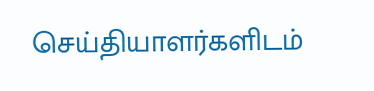செய்தியாளர்களிடம்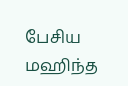பேசிய மஹிந்த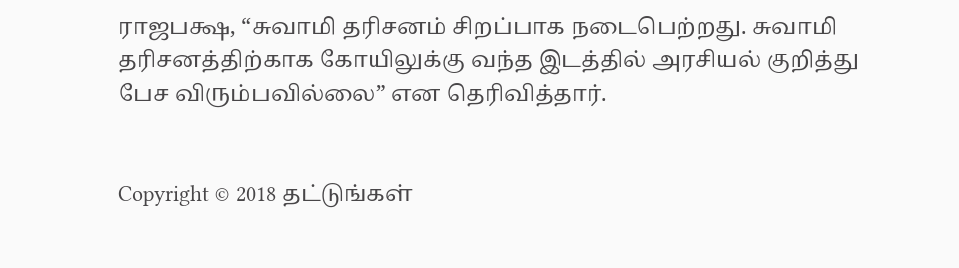ராஜபக்ஷ, “சுவாமி தரிசனம் சிறப்பாக நடைபெற்றது. சுவாமி தரிசனத்திற்காக கோயிலுக்கு வந்த இடத்தில் அரசியல் குறித்து பேச விரும்பவில்லை” என தெரிவித்தார்.


Copyright © 2018 தட்டுங்கள்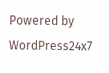Powered by WordPress24x7